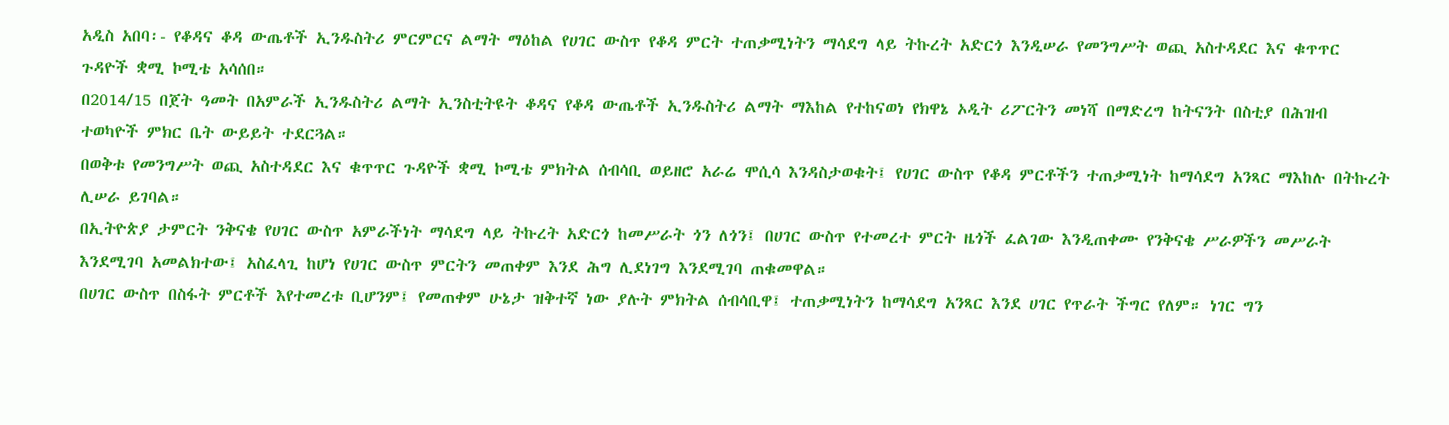አዲስ አበባ፡- የቆዳና ቆዳ ውጤቶች ኢንዱስትሪ ምርምርና ልማት ማዕከል የሀገር ውስጥ የቆዳ ምርት ተጠቃሚነትን ማሳደግ ላይ ትኩረት አድርጎ እንዲሠራ የመንግሥት ወጪ አስተዳደር እና ቁጥጥር ጉዳዮች ቋሚ ኮሚቴ አሳሰበ።
በ2014/15 በጀት ዓመት በአምራች ኢንዱስትሪ ልማት ኢንስቲትዩት ቆዳና የቆዳ ውጤቶች ኢንዱስትሪ ልማት ማእከል የተከናወነ የክዋኔ ኦዲት ሪፖርትን መነሻ በማድረግ ከትናንት በስቲያ በሕዝብ ተወካዮች ምክር ቤት ውይይት ተደርጓል።
በወቅቱ የመንግሥት ወጪ አስተዳደር እና ቁጥጥር ጉዳዮች ቋሚ ኮሚቴ ምክትል ሰብሳቢ ወይዘሮ አራሬ ሞሲሳ እንዳስታወቁት፤ የሀገር ውስጥ የቆዳ ምርቶችን ተጠቃሚነት ከማሳደግ አንጻር ማእከሉ በትኩረት ሊሠራ ይገባል።
በኢትዮጵያ ታምርት ንቅናቄ የሀገር ውስጥ አምራችነት ማሳደግ ላይ ትኩረት አድርጎ ከመሥራት ጎን ለጎን፤ በሀገር ውስጥ የተመረተ ምርት ዜጎች ፈልገው እንዲጠቀሙ የንቅናቄ ሥራዎችን መሥራት እንደሚገባ አመልክተው፤ አስፈላጊ ከሆነ የሀገር ውስጥ ምርትን መጠቀም እንደ ሕግ ሊደነገግ እንደሚገባ ጠቁመዋል።
በሀገር ውስጥ በስፋት ምርቶች እየተመረቱ ቢሆንም፤ የመጠቀም ሁኔታ ዝቅተኛ ነው ያሉት ምክትል ሰብሳቢዋ፤ ተጠቃሚነትን ከማሳደግ አንጻር እንደ ሀገር የጥራት ችግር የለም። ነገር ግን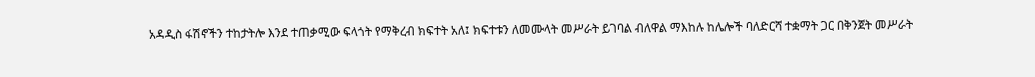አዳዲስ ፋሽኖችን ተከታትሎ እንደ ተጠቃሚው ፍላጎት የማቅረብ ክፍተት አለ፤ ክፍተቱን ለመሙላት መሥራት ይገባል ብለዋል ማእከሉ ከሌሎች ባለድርሻ ተቋማት ጋር በቅንጀት መሥራት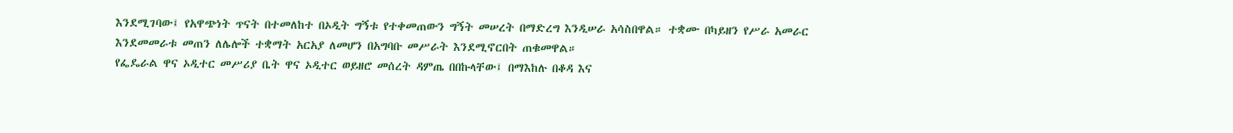እንደሚገባው፤ የአዋጭነት ጥናት በተመለከተ በኦዲት ግኝቱ የተቀመጠውን ግኝት መሠረት በማድረግ እንዲሠራ አሳስበዋል። ተቋሙ በካይዘን የሥራ አመራር እንደመመራቱ መጠን ለሌሎች ተቋማት አርአያ ለመሆን በአግባቡ መሥራት እንደሚኖርበት ጠቁመዋል።
የፌዴራል ዋና ኦዲተር መሥሪያ ቤት ዋና ኦዲተር ወይዘሮ መሰረት ዳምጤ በበኩላቸው፤ በማእከሉ በቆዳ እና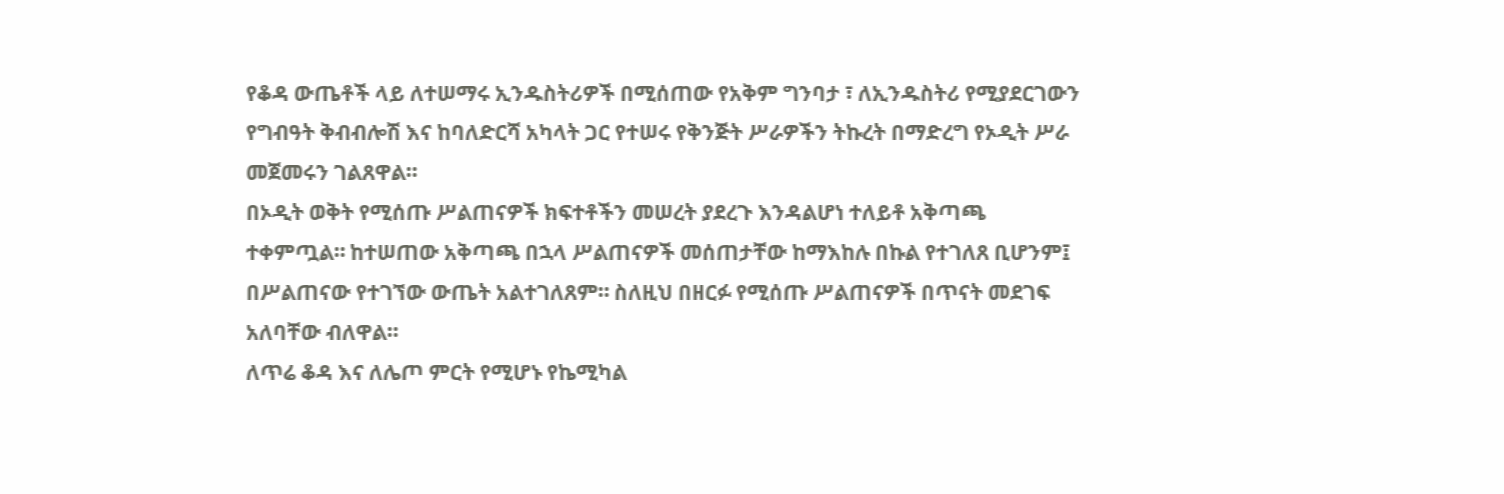የቆዳ ውጤቶች ላይ ለተሠማሩ ኢንዱስትሪዎች በሚሰጠው የአቅም ግንባታ ፣ ለኢንዱስትሪ የሚያደርገውን የግብዓት ቅብብሎሽ እና ከባለድርሻ አካላት ጋር የተሠሩ የቅንጅት ሥራዎችን ትኩረት በማድረግ የኦዲት ሥራ መጀመሩን ገልጸዋል።
በኦዲት ወቅት የሚሰጡ ሥልጠናዎች ክፍተቶችን መሠረት ያደረጉ እንዳልሆነ ተለይቶ አቅጣጫ ተቀምጧል። ከተሠጠው አቅጣጫ በኋላ ሥልጠናዎች መሰጠታቸው ከማእከሉ በኩል የተገለጸ ቢሆንም፤ በሥልጠናው የተገኘው ውጤት አልተገለጸም። ስለዚህ በዘርፉ የሚሰጡ ሥልጠናዎች በጥናት መደገፍ አለባቸው ብለዋል።
ለጥሬ ቆዳ እና ለሌጦ ምርት የሚሆኑ የኬሚካል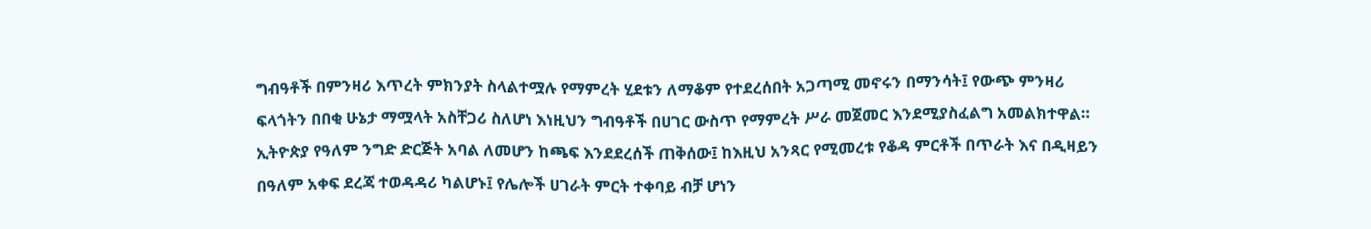ግብዓቶች በምንዛሪ እጥረት ምክንያት ስላልተሟሉ የማምረት ሂደቱን ለማቆም የተደረሰበት አጋጣሚ መኖሩን በማንሳት፤ የውጭ ምንዛሪ ፍላጎትን በበቂ ሁኔታ ማሟላት አስቸጋሪ ስለሆነ እነዚህን ግብዓቶች በሀገር ውስጥ የማምረት ሥራ መጀመር እንደሚያስፈልግ አመልክተዋል።
ኢትዮጵያ የዓለም ንግድ ድርጅት አባል ለመሆን ከጫፍ እንደደረሰች ጠቅሰው፤ ከእዚህ አንጻር የሚመረቱ የቆዳ ምርቶች በጥራት እና በዲዛይን በዓለም አቀፍ ደረጃ ተወዳዳሪ ካልሆኑ፤ የሌሎች ሀገራት ምርት ተቀባይ ብቻ ሆነን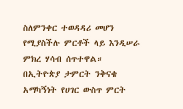ስለምንቀር ተወዳዳሪ መሆን የሚያስችሉ ምርቶች ላይ እንዲሠራ ምክረ ሃሳብ ሰጥተዋል።
በኢትዮጵያ ታምርት ንቅናቄ አማካኝነት የሀገር ውስጥ ምርት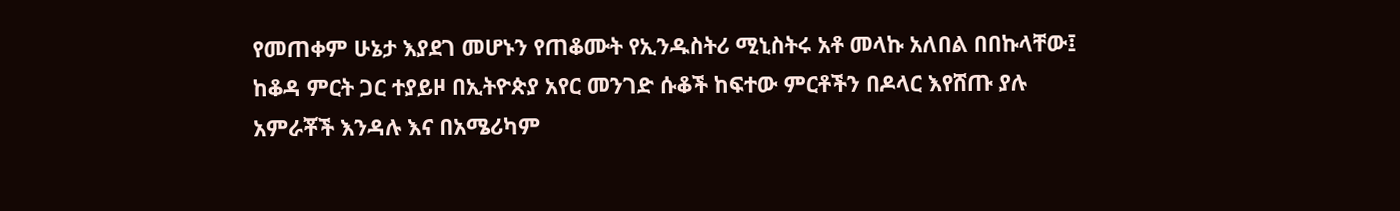የመጠቀም ሁኔታ እያደገ መሆኑን የጠቆሙት የኢንዱስትሪ ሚኒስትሩ አቶ መላኩ አለበል በበኩላቸው፤ ከቆዳ ምርት ጋር ተያይዞ በኢትዮጵያ አየር መንገድ ሱቆች ከፍተው ምርቶችን በዶላር እየሸጡ ያሉ አምራቾች እንዳሉ እና በአሜሪካም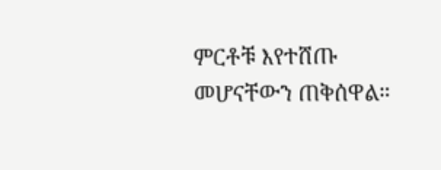ምርቶቹ እየተሸጡ መሆናቸውን ጠቅሰዋል።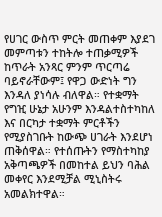የሀገር ውስጥ ምርት መጠቀም እያደገ መምጣቱን ተከትሎ ተጠቃሚዎች ከጥራት አንጻር ምንም ጥርጣሬ ባይኖራቸውም፤ የዋጋ ውድነት ግን እንዳለ ያነሳሉ ብለዋል። የተቋማት የግዢ ሁኔታ አሁንም እንዳልተስተካከለ እና በርካታ ተቋማት ምርቶችን የሚያስገቡት ከውጭ ሀገራት እንደሆነ ጠቅሰዋል። የተሰጡትን የማስተካከያ አቅጣጫዎች በመከተል ይህን ባሕል መቀየር እንደሚቻል ሚኒስትሩ አመልክተዋል።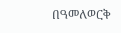በዓመለወርቅ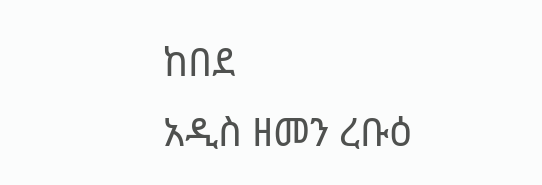ከበደ
አዲስ ዘመን ረቡዕ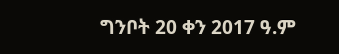ግንቦት 20 ቀን 2017 ዓ.ም